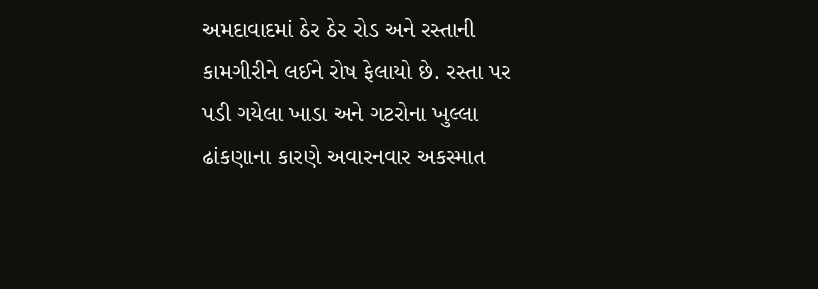અમદાવાદમાં ઠેર ઠેર રોડ અને રસ્તાની કામગીરીને લઈને રોષ ફેલાયો છે. રસ્તા પર પડી ગયેલા ખાડા અને ગટરોના ખુલ્લા ઢાંકણાના કારણે અવારનવાર અકસ્માત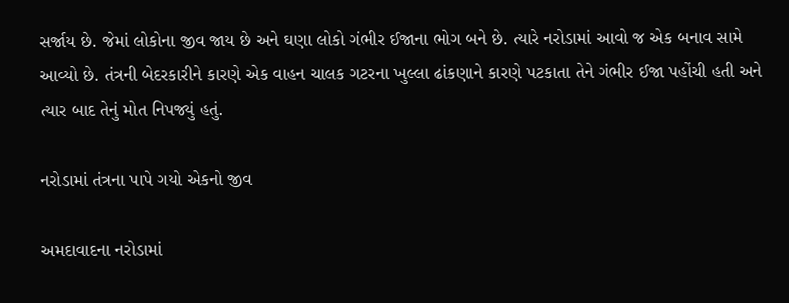સર્જાય છે. જેમાં લોકોના જીવ જાય છે અને ઘણા લોકો ગંભીર ઈજાના ભોગ બને છે. ત્યારે નરોડામાં આવો જ એક બનાવ સામે આવ્યો છે. તંત્રની બેદરકારીને કારણે એક વાહન ચાલક ગટરના ખુલ્લા ઢાંકણાને કારણે પટકાતા તેને ગંભીર ઈજા પહોંચી હતી અને ત્યાર બાદ તેનું મોત નિપજ્યું હતું.

નરોડામાં તંત્રના પાપે ગયો એકનો જીવ

અમદાવાદના નરોડામાં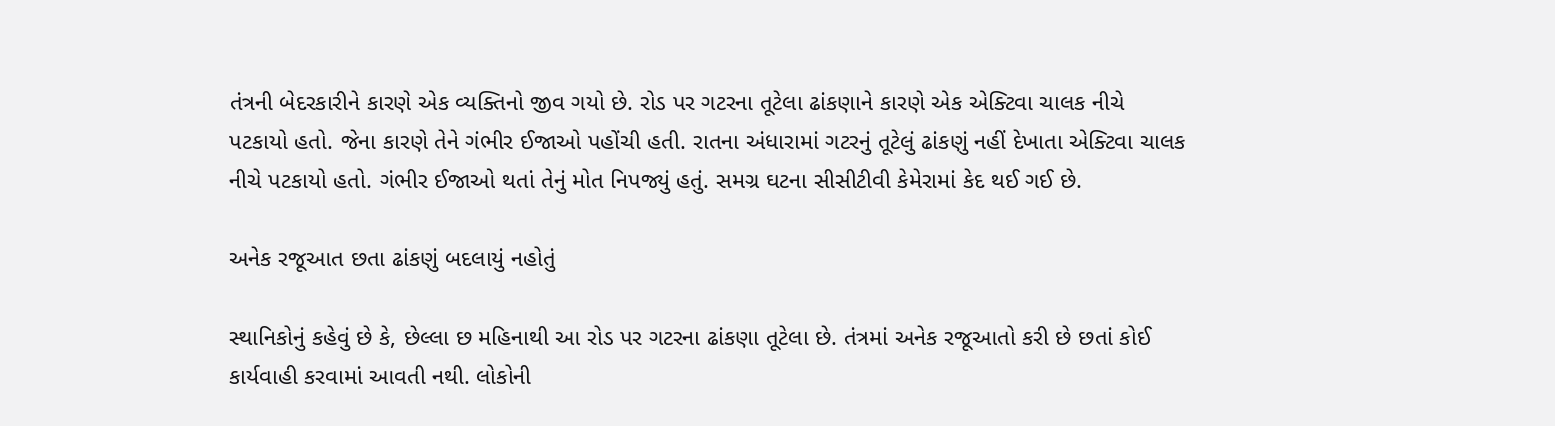તંત્રની બેદરકારીને કારણે એક વ્યક્તિનો જીવ ગયો છે. રોડ પર ગટરના તૂટેલા ઢાંકણાને કારણે એક એક્ટિવા ચાલક નીચે પટકાયો હતો. જેના કારણે તેને ગંભીર ઈજાઓ પહોંચી હતી. રાતના અંધારામાં ગટરનું તૂટેલું ઢાંકણું નહીં દેખાતા એક્ટિવા ચાલક નીચે પટકાયો હતો. ગંભીર ઈજાઓ થતાં તેનું મોત નિપજ્યું હતું. સમગ્ર ઘટના સીસીટીવી કેમેરામાં કેદ થઈ ગઈ છે.

અનેક રજૂઆત છતા ઢાંકણું બદલાયું નહોતું

સ્થાનિકોનું કહેવું છે કે, છેલ્લા છ મહિનાથી આ રોડ પર ગટરના ઢાંકણા તૂટેલા છે. તંત્રમાં અનેક રજૂઆતો કરી છે છતાં કોઈ કાર્યવાહી કરવામાં આવતી નથી. લોકોની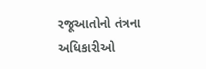રજૂઆતોનો તંત્રના અધિકારીઓ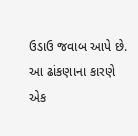ઉડાઉ જવાબ આપે છે. આ ઢાંકણાના કારણે એક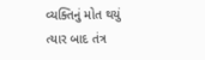વ્યક્તિનું મોત થયું ત્યાર બાદ તંત્ર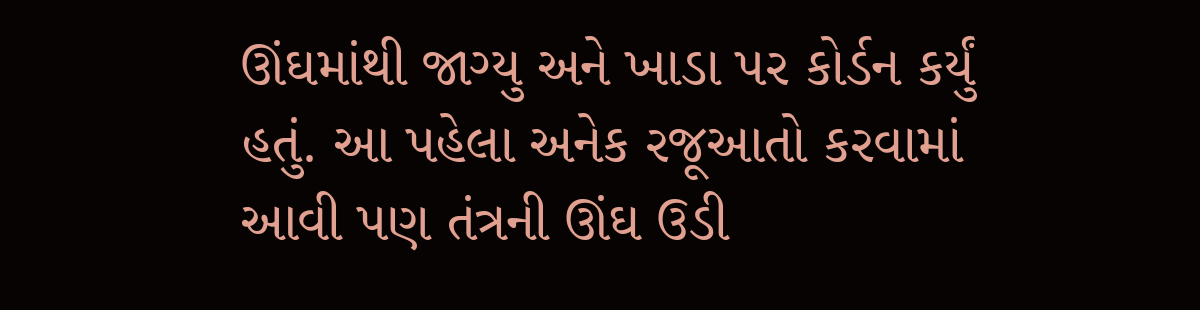ઊંઘમાંથી જાગ્યુ અને ખાડા પર કોર્ડન કર્યું હતું. આ પહેલા અનેક રજૂઆતો કરવામાં આવી પણ તંત્રની ઊંઘ ઉડી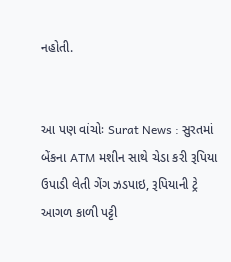નહોતી.


આ પણ વાંચોઃ Surat News : સુરતમાં બેંકના ATM મશીન સાથે ચેડા કરી રૂપિયા ઉપાડી લેતી ગેંગ ઝડપાઇ, રૂપિયાની ટ્રે આગળ કાળી પટ્ટી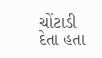ચોંટાડી દેતા હતા